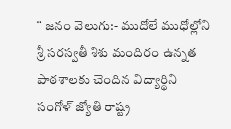¨ జనం వెలుగు:- ముదోలే ముధోల్లోని శ్రీ సరస్వతీ శిశు మందిరం ఉన్నత పాఠశాలకు చెందిన విద్యార్థిని సంగోళ్ జ్యోతి రాష్ట్ర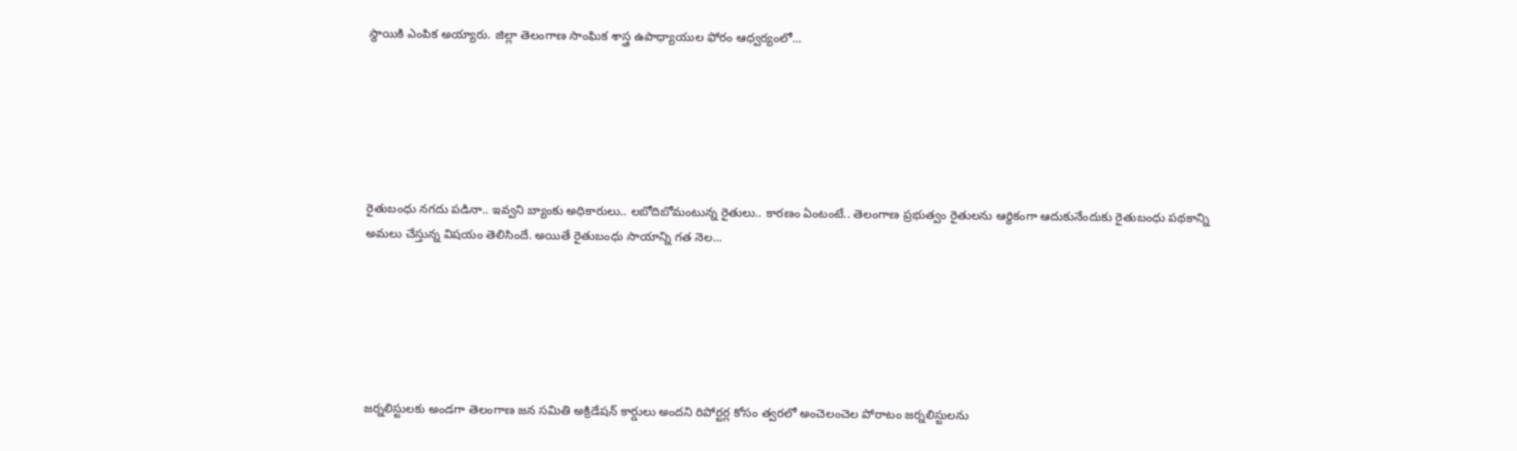స్థాయికి ఎంపిక అయ్యారు. జిల్లా తెలంగాణ సాంఘిక శాస్త్ర ఉపాధ్యాయుల ఫోరం ఆధ్వర్యంలో...






రైతుబంధు నగదు పడినా.. ఇవ్వని బ్యాంకు అధికారులు.. లబోదిబోమంటున్న రైతులు.. కారణం ఏంటంటే.. తెలంగాణ ప్రభుత్వం రైతులను ఆర్థికంగా ఆదుకునేందుకు రైతుబంధు పథకాన్ని అమలు చేస్తున్న విషయం తెలిసిందే. అయితే రైతుబంధు సాయాన్ని గత నెల...






జర్నలిస్టులకు అండగా తెలంగాణ జన సమితి అక్రిడేషన్ కార్డులు అందని రిపోర్టర్ల కోసం త్వరలో అంచెలంచెల పోరాటం జర్నలిస్టులను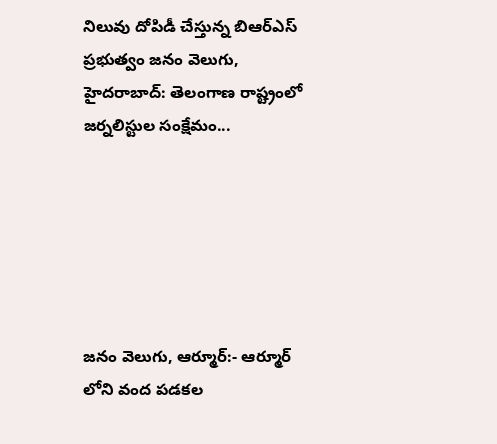నిలువు దోపిడీ చేస్తున్న బిఆర్ఎస్ ప్రభుత్వం జనం వెలుగు, హైదరాబాద్: తెలంగాణ రాష్ట్రంలో జర్నలిస్టుల సంక్షేమం...






జనం వెలుగు, ఆర్మూర్:- ఆర్మూర్ లోని వంద పడకల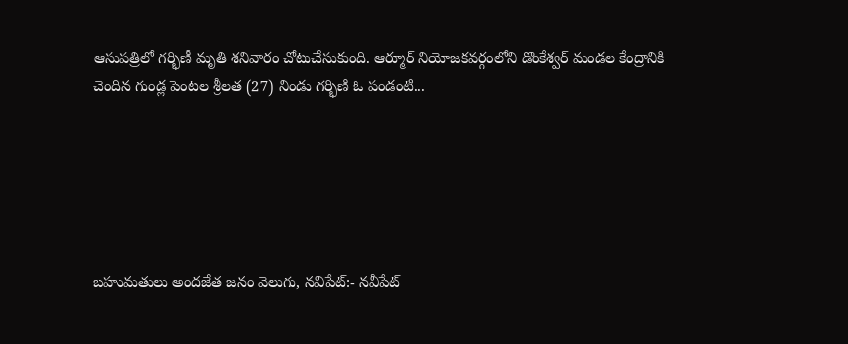ఆసుపత్రిలో గర్భిణీ మృతి శనివారం చోటుచేసుకుంది. ఆర్మూర్ నియోజకవర్గంలోని డొంకేశ్వర్ మండల కేంద్రానికి చెందిన గుండ్ల పెంటల శ్రీలత (27) నిండు గర్భిణి ఓ పండంటి...






బహుమతులు అందజేత జనం వెలుగు, నవిపేట్:- నవీపేట్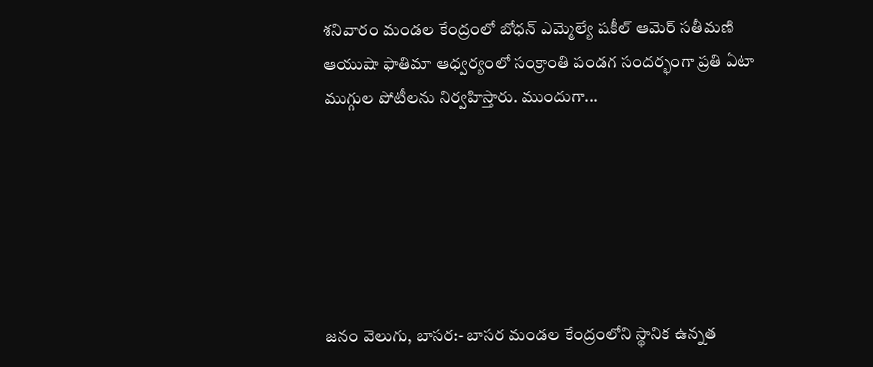శనివారం మండల కేంద్రంలో బోధన్ ఎమ్మెల్యే షకీల్ ఆమెర్ సతీమణి ఆయుషా ఫాతిమా ఆధ్వర్యంలో సంక్రాంతి పండగ సందర్భంగా ప్రతి ఏటా ముగ్గుల పోటీలను నిర్వహిస్తారు. ముందుగా...






జనం వెలుగు, బాసర:- బాసర మండల కేంద్రంలోని స్థానిక ఉన్నత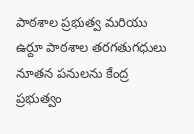పాఠశాల ప్రభుత్వ మరియు ఉర్దూ పాఠశాల తరగతుగధులు నూతన పనులను కేంద్ర ప్రభుత్వం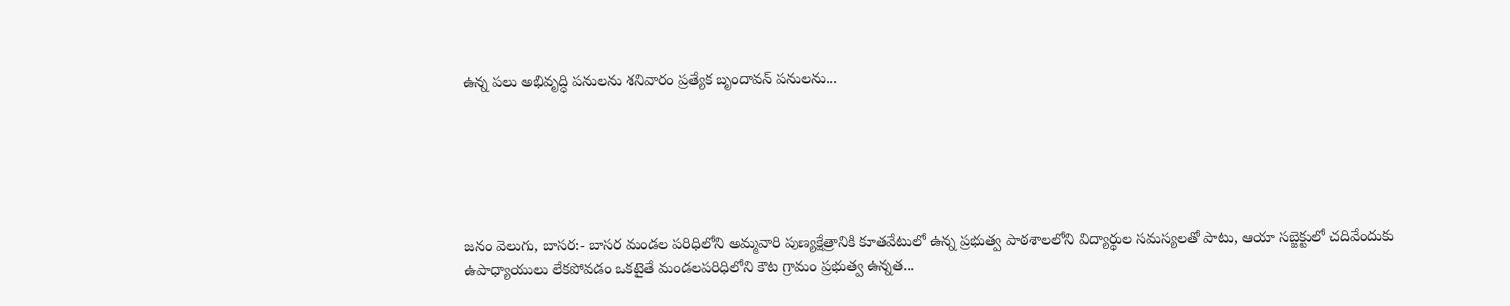ఉన్న పలు అభివృద్ధి పనులను శనివారం ప్రత్యేక బృందావన్ పనులను...






జనం వెలుగు, బాసర:- బాసర మండల పరిధిలోని అమ్మవారి పుణ్యక్షేత్రానికి కూతవేటులో ఉన్న ప్రభుత్వ పాఠశాలలోని విద్యార్థుల సమస్యలతో పాటు, ఆయా సబ్జెక్టులో చదివేందుకు ఉపాధ్యాయులు లేకపోవడం ఒకటైతే మండలపరిధిలోని కౌట గ్రామం ప్రభుత్వ ఉన్నత...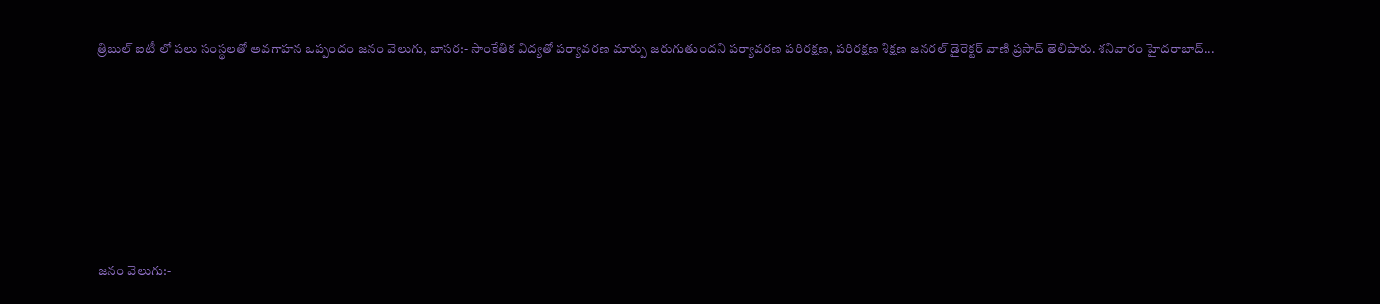త్రిబుల్ ఐటీ లో పలు సంస్థలతో అవగాహన ఒప్పందం జనం వెలుగు, బాసర:- సాంకేతిక విద్యతో పర్యావరణ మార్పు జరుగుతుందని పర్యావరణ పరిరక్షణ, పరిరక్షణ శిక్షణ జనరల్ డైరెక్టర్ వాణి ప్రసాద్ తెలిపారు. శనివారం హైదరాబాద్...






జనం వెలుగు:-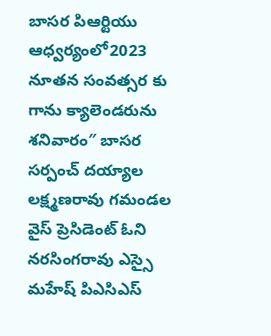బాసర పిఆర్టియు ఆధ్వర్యంలో2023 నూతన సంవత్సర కు గాను క్యాలెండరును శనివారం″ బాసర సర్పంచ్ దయ్యాల లక్ష్మణరావు గమండల వైస్ ప్రెసిడెంట్ ఓని నరసింగరావు ఎస్సై మహేష్ పిఎసిఎస్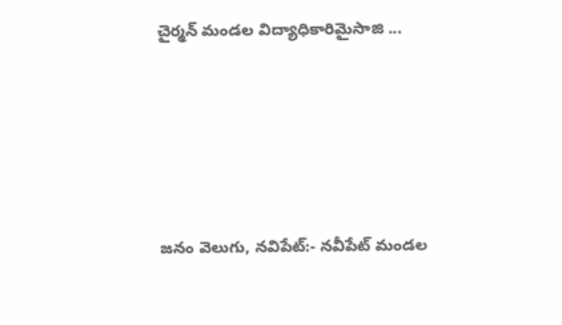చైర్మన్ మండల విద్యాధికారిమైసాజి ...






జనం వెలుగు, నవిపేట్:- నవీపేట్ మండల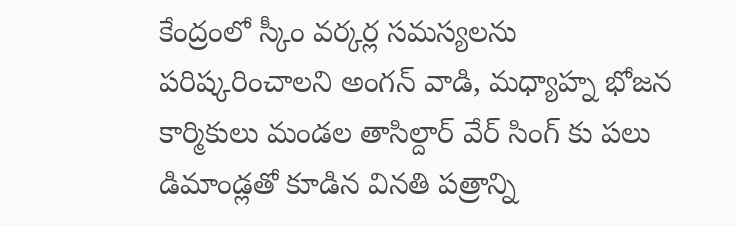కేంద్రంలో స్కీం వర్కర్ల సమస్యలను పరిష్కరించాలని అంగన్ వాడి, మధ్యాహ్న భోజన కార్మికులు మండల తాసిల్దార్ వేర్ సింగ్ కు పలు డిమాండ్లతో కూడిన వినతి పత్రాన్ని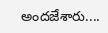అందజేశారు....